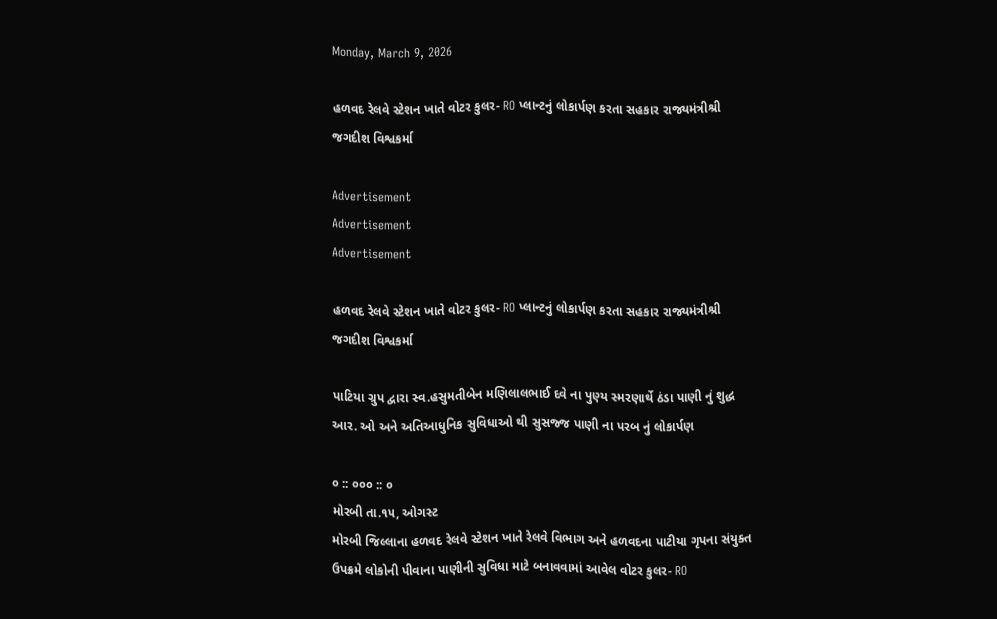Monday, March 9, 2026

હળવદ રેલવે સ્ટેશન ખાતે વોટર કુલર- RO પ્લાન્ટનું લોકાર્પણ કરતા સહકાર રાજ્યમંત્રીશ્રી જગદીશ વિશ્વકર્મા

Advertisement
Advertisement
Advertisement

હળવદ રેલવે સ્ટેશન ખાતે વોટર કુલર- RO પ્લાન્ટનું લોકાર્પણ કરતા સહકાર રાજ્યમંત્રીશ્રી જગદીશ વિશ્વકર્મા

પાટિયા ગ્રુપ દ્વારા સ્વ.હસુમતીબેન મણિલાલભાઈ દવે ના પુણ્ય સ્મરણાર્થે ઠંડા પાણી નું શુદ્ધ આર. ઓ અને અતિઆધુનિક સુવિધાઓ થી સુસજ્જ પાણી ના પરબ નું લોકાર્પણ

૦ :: ૦૦૦ :: ૦
મોરબી તા.૧૫, ઓગસ્ટ
મોરબી જિલ્લાના હળવદ રેલવે સ્ટેશન ખાતે રેલવે વિભાગ અને હળવદના પાટીયા ગૃપના સંયુક્ત ઉપક્રમે લોકોની પીવાના પાણીની સુવિધા માટે બનાવવામાં આવેલ વોટર કુલર- RO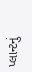પ્લાન્ટનું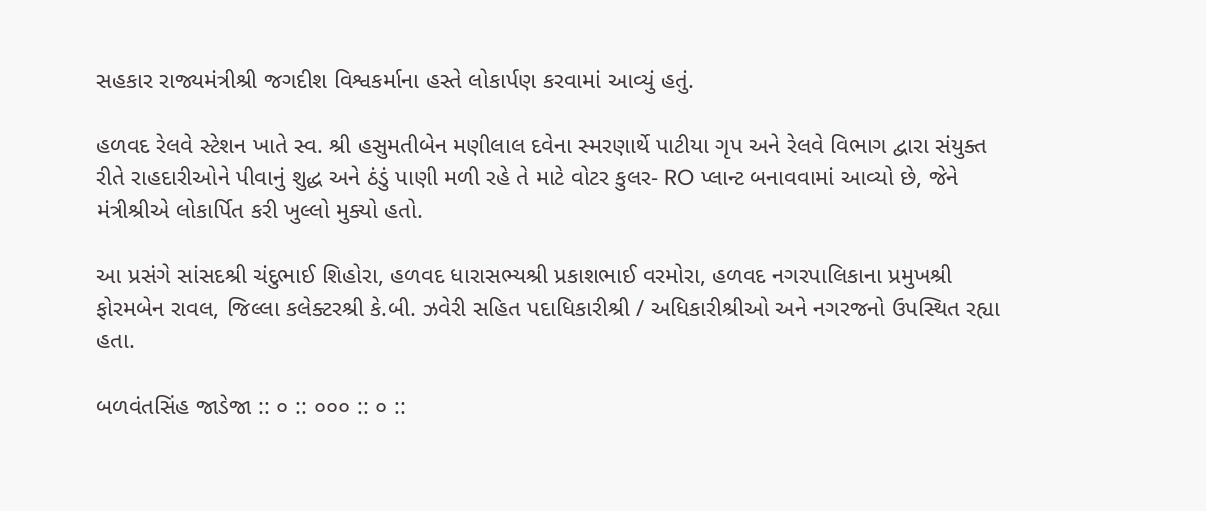સહકાર રાજ્યમંત્રીશ્રી જગદીશ વિશ્વકર્માના હસ્તે લોકાર્પણ કરવામાં આવ્યું હતું.

હળવદ રેલવે સ્ટેશન ખાતે સ્વ. શ્રી હસુમતીબેન મણીલાલ દવેના સ્મરણાર્થે પાટીયા ગૃપ અને રેલવે વિભાગ દ્વારા સંયુક્ત રીતે રાહદારીઓને પીવાનું શુદ્ધ અને ઠંડું પાણી મળી રહે તે માટે વોટર કુલર- RO પ્લાન્ટ બનાવવામાં આવ્યો છે, જેને મંત્રીશ્રીએ લોકાર્પિત કરી ખુલ્લો મુક્યો હતો.

આ પ્રસંગે સાંસદશ્રી ચંદુભાઈ શિહોરા, હળવદ ધારાસભ્યશ્રી પ્રકાશભાઈ વરમોરા, હળવદ નગરપાલિકાના પ્રમુખશ્રી ફોરમબેન રાવલ, જિલ્લા કલેક્ટરશ્રી કે.બી. ઝવેરી સહિત પદાધિકારીશ્રી / અધિકારીશ્રીઓ અને નગરજનો ઉપસ્થિત રહ્યા હતા.

બળવંતસિંહ જાડેજા :: ૦ :: ૦૦૦ :: ૦ ::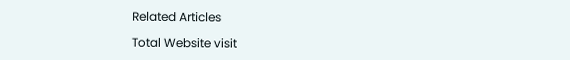Related Articles

Total Website visit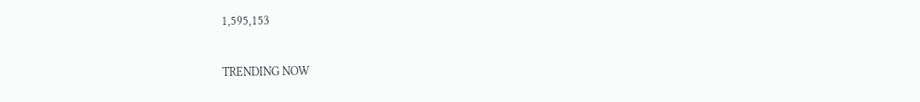1,595,153

TRENDING NOW